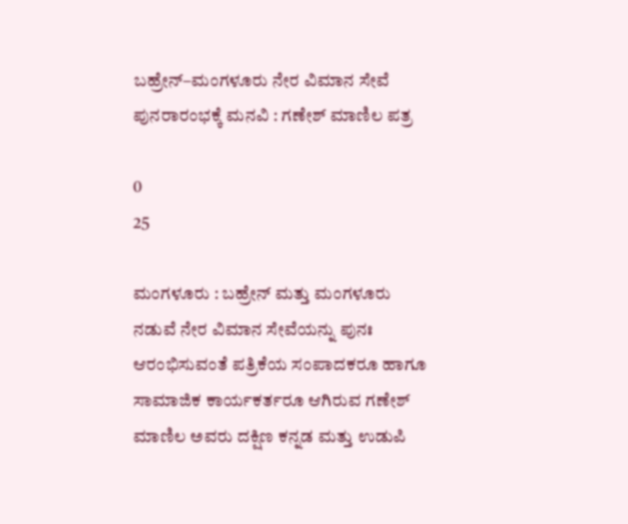ಬಹ್ರೇನ್–ಮಂಗಳೂರು ನೇರ ವಿಮಾನ ಸೇವೆ ಪುನರಾರಂಭಕ್ಕೆ ಮನವಿ : ಗಣೇಶ್ ಮಾಣಿಲ ಪತ್ರ

0
25

ಮಂಗಳೂರು : ಬಹ್ರೇನ್ ಮತ್ತು ಮಂಗಳೂರು ನಡುವೆ ನೇರ ವಿಮಾನ ಸೇವೆಯನ್ನು ಪುನಃ ಆರಂಭಿಸುವಂತೆ ಪತ್ರಿಕೆಯ ಸಂಪಾದಕರೂ ಹಾಗೂ ಸಾಮಾಜಿಕ ಕಾರ್ಯಕರ್ತರೂ ಆಗಿರುವ ಗಣೇಶ್ ಮಾಣಿಲ ಅವರು ದಕ್ಷಿಣ ಕನ್ನಡ ಮತ್ತು ಉಡುಪಿ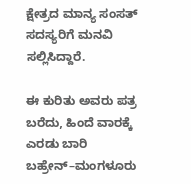ಕ್ಷೇತ್ರದ ಮಾನ್ಯ ಸಂಸತ್ ಸದಸ್ಯರಿಗೆ ಮನವಿ ಸಲ್ಲಿಸಿದ್ದಾರೆ.

ಈ ಕುರಿತು ಅವರು ಪತ್ರ ಬರೆದು, ಹಿಂದೆ ವಾರಕ್ಕೆ ಎರಡು ಬಾರಿ ಬಹ್ರೇನ್–ಮಂಗಳೂರು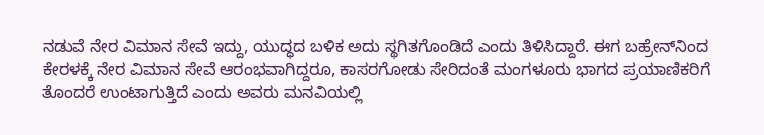ನಡುವೆ ನೇರ ವಿಮಾನ ಸೇವೆ ಇದ್ದು, ಯುದ್ಧದ ಬಳಿಕ ಅದು ಸ್ಥಗಿತಗೊಂಡಿದೆ ಎಂದು ತಿಳಿಸಿದ್ದಾರೆ. ಈಗ ಬಹ್ರೇನ್‌ನಿಂದ ಕೇರಳಕ್ಕೆ ನೇರ ವಿಮಾನ ಸೇವೆ ಆರಂಭವಾಗಿದ್ದರೂ, ಕಾಸರಗೋಡು ಸೇರಿದಂತೆ ಮಂಗಳೂರು ಭಾಗದ ಪ್ರಯಾಣಿಕರಿಗೆ ತೊಂದರೆ ಉಂಟಾಗುತ್ತಿದೆ ಎಂದು ಅವರು ಮನವಿಯಲ್ಲಿ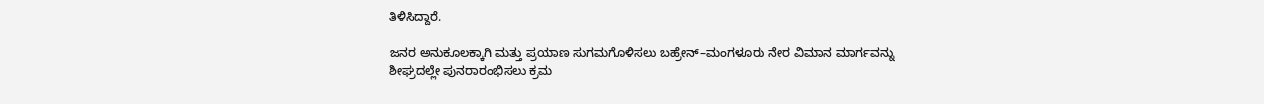ತಿಳಿಸಿದ್ದಾರೆ.

ಜನರ ಅನುಕೂಲಕ್ಕಾಗಿ ಮತ್ತು ಪ್ರಯಾಣ ಸುಗಮಗೊಳಿಸಲು ಬಹ್ರೇನ್–ಮಂಗಳೂರು ನೇರ ವಿಮಾನ ಮಾರ್ಗವನ್ನು ಶೀಘ್ರದಲ್ಲೇ ಪುನರಾರಂಭಿಸಲು ಕ್ರಮ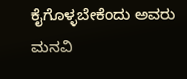ಕೈಗೊಳ್ಳಬೇಕೆಂದು ಅವರು ಮನವಿ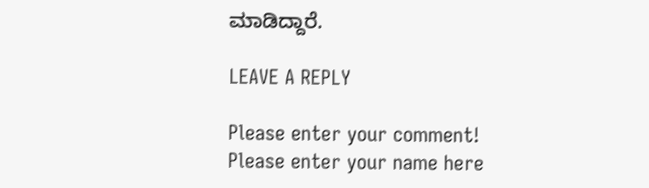ಮಾಡಿದ್ದಾರೆ.

LEAVE A REPLY

Please enter your comment!
Please enter your name here